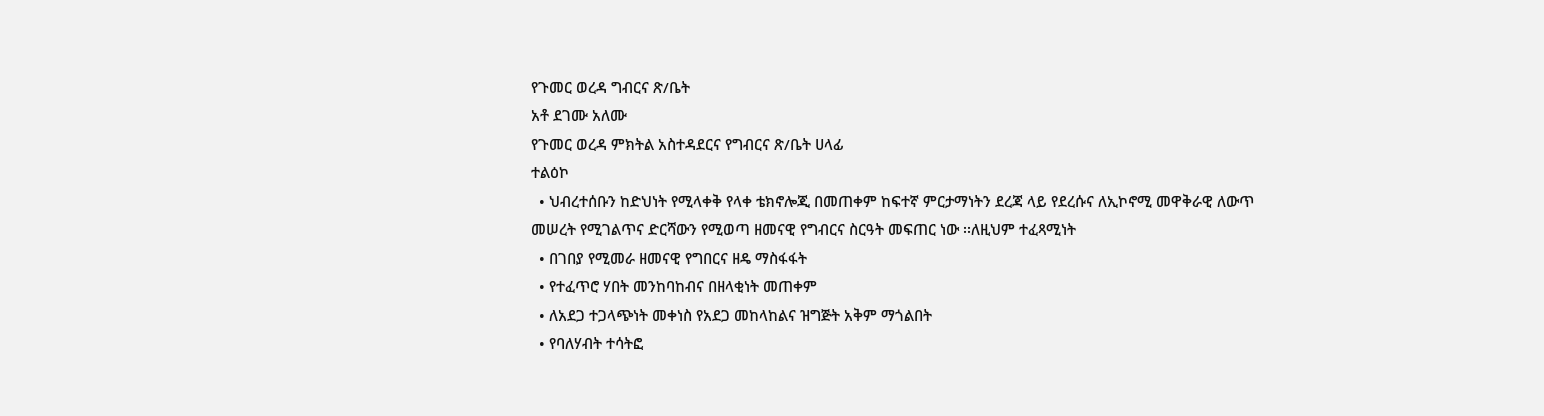የጉመር ወረዳ ግብርና ጽ/ቤት
አቶ ደገሙ አለሙ
የጉመር ወረዳ ምክትል አስተዳደርና የግብርና ጽ/ቤት ሀላፊ
ተልዕኮ
  • ህብረተሰቡን ከድህነት የሚላቀቅ የላቀ ቴክኖሎጂ በመጠቀም ከፍተኛ ምርታማነትን ደረጃ ላይ የደረሱና ለኢኮኖሚ መዋቅራዊ ለውጥ መሠረት የሚገልጥና ድርሻውን የሚወጣ ዘመናዊ የግብርና ስርዓት መፍጠር ነው ፡፡ለዚህም ተፈጻሚነት
  • በገበያ የሚመራ ዘመናዊ የግበርና ዘዴ ማስፋፋት
  • የተፈጥሮ ሃበት መንከባከብና በዘላቂነት መጠቀም
  • ለአደጋ ተጋላጭነት መቀነስ የአደጋ መከላከልና ዝግጅት አቅም ማጎልበት
  • የባለሃብት ተሳትፎ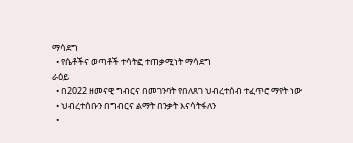ማሳደግ
  • የሴቶችና ወጣቶች ተሳትፎ ተጠቃሚነት ማሳደግ
ራዕይ
  • በ2022 ዘመናዊ ግብርና በመገንባት የበለጸገ ህብረተሰብ ተፈጥሮ ማየት ነው
  • ህብረተሰቡን በግብርና ልማት በንቃት እናሳትፋለን
  •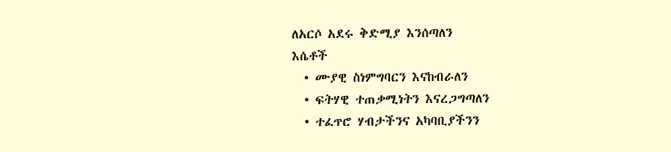ለአርሶ አደሩ ቅድሚያ እንሰጣለን
እሴቶች
  • ሙያዊ ስነምግባርን እናከብራለን
  • ፍትሃዊ ተጠቃሚነትን እናረጋግጣለን
  • ተፈጥሮ ሃብታችንና አካባቢያችንን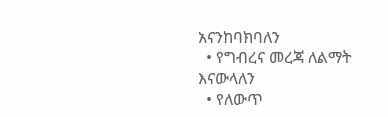አናንከባክባለን
  • የግብረና መረጃ ለልማት እናውላለን
  • የለውጥ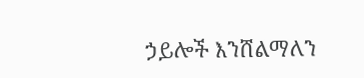ኃይሎች እንሸልማለን